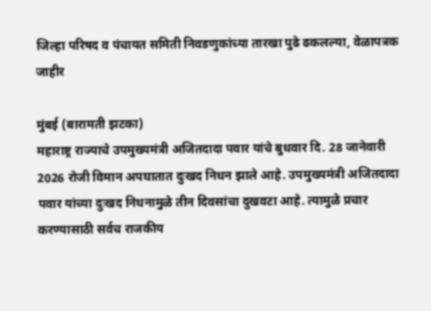जिल्हा परिषद व पंचायत समिती निवडणुकांच्या तारखा पुढे ढकलल्या, वेळापत्रक जाहीर

मुंबई (बारामती झटका)
महाराष्ट्र राज्याचे उपमुख्यमंत्री अजितदादा पवार यांचे बुधवार दि. 28 जानेवारी 2026 रोजी विमान अपघातात दुःखद निधन झाले आहे. उपमुख्यमंत्री अजितदादा पवार यांच्या दुःखद निधनामुळे तीन दिवसांचा दुखवटा आहे. त्यामुळे प्रचार करण्यासाठी सर्वच राजकीय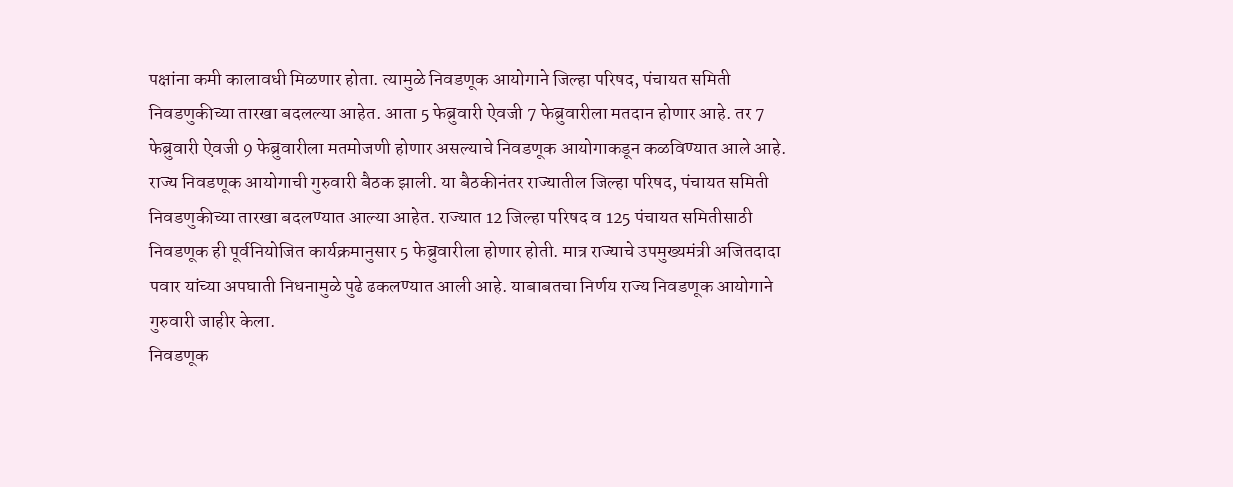पक्षांना कमी कालावधी मिळणार होता. त्यामुळे निवडणूक आयोगाने जिल्हा परिषद, पंचायत समिती निवडणुकीच्या तारखा बदलल्या आहेत. आता 5 फेब्रुवारी ऐवजी 7 फेब्रुवारीला मतदान होणार आहे. तर 7 फेब्रुवारी ऐवजी 9 फेब्रुवारीला मतमोजणी होणार असल्याचे निवडणूक आयोगाकडून कळविण्यात आले आहे.
राज्य निवडणूक आयोगाची गुरुवारी बैठक झाली. या बैठकीनंतर राज्यातील जिल्हा परिषद, पंचायत समिती निवडणुकीच्या तारखा बदलण्यात आल्या आहेत. राज्यात 12 जिल्हा परिषद व 125 पंचायत समितीसाठी निवडणूक ही पूर्वनियोजित कार्यक्रमानुसार 5 फेब्रुवारीला होणार होती. मात्र राज्याचे उपमुख्यमंत्री अजितदादा पवार यांच्या अपघाती निधनामुळे पुढे ढकलण्यात आली आहे. याबाबतचा निर्णय राज्य निवडणूक आयोगाने गुरुवारी जाहीर केला.
निवडणूक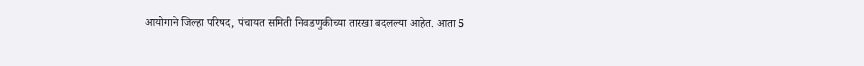आयोगाने जिल्हा परिषद, पंचायत समिती निवडणुकीच्या तारखा बदलल्या आहेत. आता 5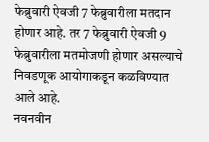फेब्रुवारी ऐवजी 7 फेब्रुवारीला मतदान होणार आहे. तर 7 फेब्रुवारी ऐवजी 9 फेब्रुवारीला मतमोजणी होणार असल्याचे निवडणूक आयोगाकडून कळविण्यात आले आहे.
नवनवीन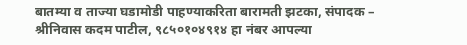बातम्या व ताज्या घडामोडी पाहण्याकरिता बारामती झटका, संपादक – श्रीनिवास कदम पाटील, ९८५०१०४९१४ हा नंबर आपल्या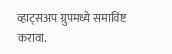व्हाट्सअप ग्रुपमध्ये समाविष्ट करावा.